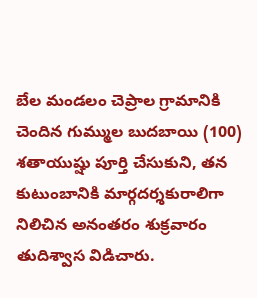బేల మండలం చెప్రాల గ్రామానికి చెందిన గుమ్ముల బుదబాయి (100) శతాయుష్షు పూర్తి చేసుకుని, తన కుటుంబానికి మార్గదర్శకురాలిగా నిలిచిన అనంతరం శుక్రవారం తుదిశ్వాస విడిచారు.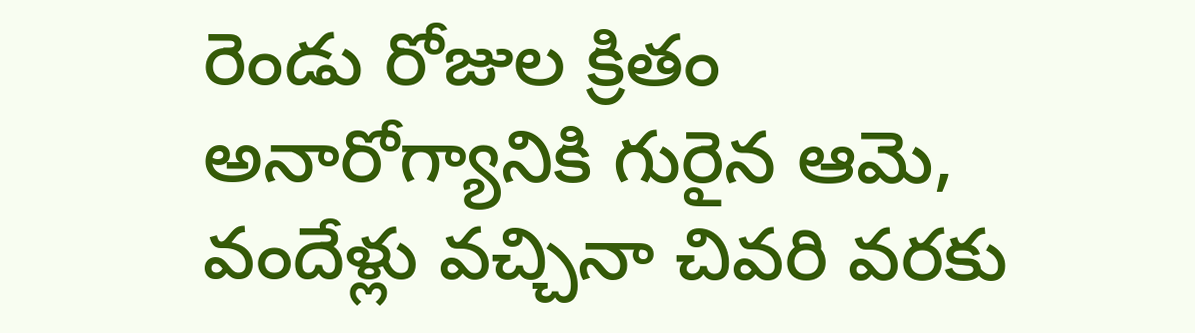రెండు రోజుల క్రితం అనారోగ్యానికి గురైన ఆమె, వందేళ్లు వచ్చినా చివరి వరకు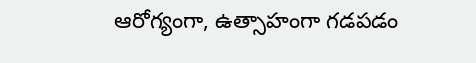ఆరోగ్యంగా, ఉత్సాహంగా గడపడం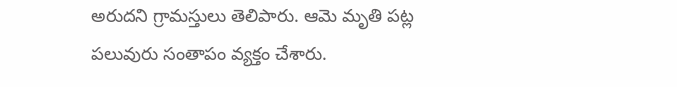అరుదని గ్రామస్తులు తెలిపారు. ఆమె మృతి పట్ల పలువురు సంతాపం వ్యక్తం చేశారు.